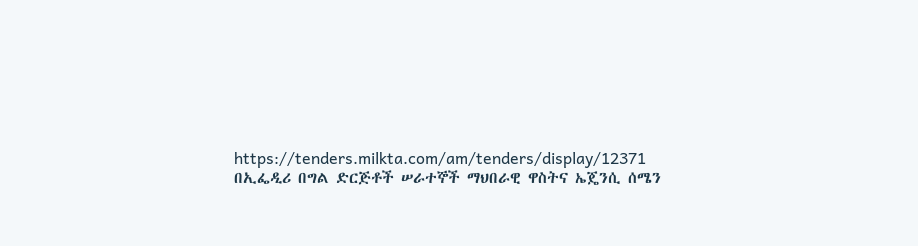https://tenders.milkta.com/am/tenders/display/12371
በኢፌዲሪ በግል ድርጅቶች ሠራተኞች ማህበራዊ ዋስትና ኤጄንሲ ሰሜን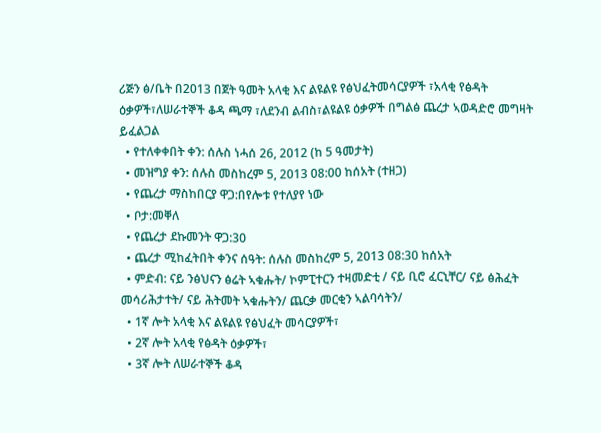ሪጅን ፅ/ቤት በ2013 በጀት ዓመት አላቂ እና ልዩልዩ የፅህፈትመሳርያዎች ፣አላቂ የፅዳት ዕቃዎች፣ለሠራተኞች ቆዳ ጫማ ፣ለደንብ ልብስ፣ልዩልዩ ዕቃዎች በግልፅ ጨረታ ኣወዳድሮ መግዛት ይፈልጋል
  • የተለቀቀበት ቀን: ሰሉስ ነሓሰ 26, 2012 (ከ 5 ዓመታት)
  • መዝግያ ቀን: ሰሉስ መስከረም 5, 2013 08:00 ከሰአት (ተዘጋ)
  • የጨረታ ማስከበርያ ዋጋ:በየሎቱ የተለያየ ነው
  • ቦታ:መቐለ
  • የጨረታ ደኩመንት ዋጋ:30
  • ጨረታ ሚከፈትበት ቀንና ሰዓት: ሰሉስ መስከረም 5, 2013 08:30 ከሰአት
  • ምድብ: ናይ ንፅህናን ፅሬት ኣቁሑት/ ኮምፒተርን ተዛመድቲ / ናይ ቢሮ ፈርኒቸር/ ናይ ፅሕፈት መሳሪሕታተት/ ናይ ሕትመት ኣቁሑትን/ ጨርቃ መርቂን ኣልባሳትን/
  • 1ኛ ሎት አላቂ እና ልዩልዩ የፅህፈት መሳርያዎች፣
  • 2ኛ ሎት አላቂ የፅዳት ዕቃዎች፣
  • 3ኛ ሎት ለሠራተኞች ቆዳ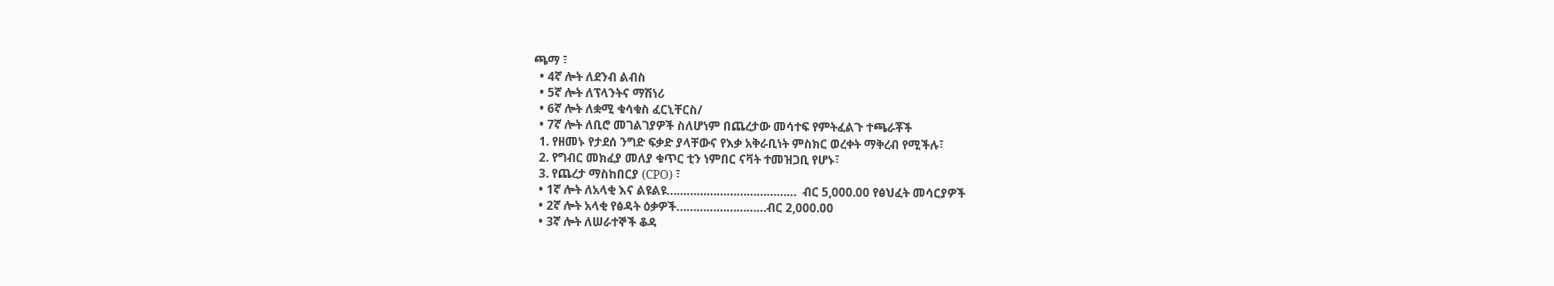ጫማ ፣
  • 4ኛ ሎት ለደንብ ልብስ
  • 5ኛ ሎት ለፕላንትና ማሽነሪ
  • 6ኛ ሎት ለቋሚ ቁሳቁስ ፈርኒቸርስ/
  • 7ኛ ሎት ለቢሮ መገልገያዎች ስለሆነም በጨረታው መሳተፍ የምትፈልጉ ተጫራቾች
  1. የዘመኑ የታደሰ ንግድ ፍቃድ ያላቸውና የእቃ አቅራቢነት ምስክር ወረቀት ማቅረብ የሚችሉ፣
  2. የግብር መክፈያ መለያ ቁጥር ቲን ነምበር ናቫት ተመዝጋቢ የሆኑ፣
  3. የጨረታ ማስከበርያ (CPO) ፣
  • 1ኛ ሎት ለአላቂ እና ልዩልዩ…………………………………  ብር 5,000.00 የፅህፈት መሳርያዎች
  • 2ኛ ሎት አላቂ የፅዳት ዕቃዎች………………………ብር 2,000.00
  • 3ኛ ሎት ለሠራተኞች ቆዳ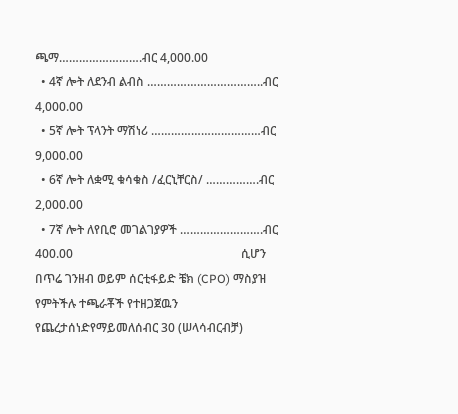ጫማ…………………….ብር 4,000.00
  • 4ኛ ሎት ለደንብ ልብስ ……………………………..ብር 4,000.00
  • 5ኛ ሎት ፕላንት ማሽነሪ ……………………………ብር 9,000.00
  • 6ኛ ሎት ለቋሚ ቁሳቁስ /ፈርኒቸርስ/ …………….ብር 2,000.00
  • 7ኛ ሎት ለየቢሮ መገልገያዎች …………………….ብር 400.00                                                        ሲሆን በጥሬ ገንዘብ ወይም ሰርቲፋይድ ቼክ (CPO) ማስያዝ የምትችሉ ተጫራቾች የተዘጋጀዉን የጨረታሰነድየማይመለሰብር 30 (ሠላሳብርብቻ)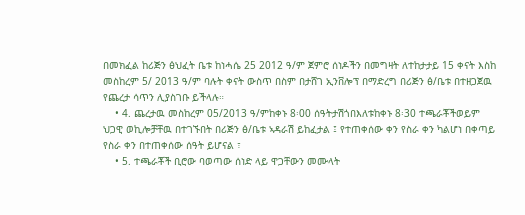በመክፈል ከሪጅን ፅህፈት ቤቱ ከነሓሴ 25 2012 ዓ/ም ጀምሮ ሰነዶችን በመግዛት ለተከታታይ 15 ቀናት እስከ መስከረም 5/ 2013 ዓ/ም ባሉት ቀናት ውስጥ በስም በታሸገ ኢንቨሎፕ በማድረግ በሪጅን ፅ/ቤቱ በተዘጋጀዉ የጨረታ ሳጥን ሊያስገቡ ይችላሉ።
    • 4. ጨረታዉ መስከረም 05/2013 ዓ/ምከቀኑ 8፡00 ሰዓትታሽጎበእለቱከቀኑ 8፡30 ተጫራቾችወይም ህጋዊ ወኪሎቻቸዉ በተገኙበት በሪጅን ፅ/ቤቱ ኣዳራሽ ይከፈታል ፤ የተጠቀሰው ቀን የስራ ቀን ካልሆነ በቀጣይ የስራ ቀን በተጠቀሰው ሰዓት ይሆናል ፣
    • 5. ተጫራቾች ቢሮው ባወጣው ሰነድ ላይ ዋጋቸውን መሙላት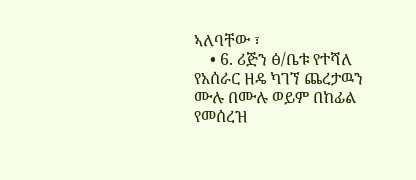ኣለባቸው ፣
    • 6. ሪጅን ፅ/ቤቱ የተሻለ የአሰራር ዘዴ ካገኘ ጨረታዉን ሙሉ በሙሉ ወይም በከፊል የመሰረዝ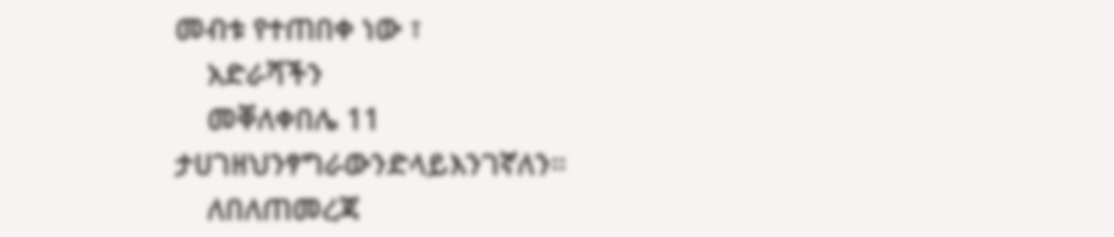መብቱ የተጠበቀ ነው ፣
    አድራሻችን
    መቐለቀበሌ 11 ታሀገዘህንፃግራውንድላይእንገኛለን።
    ለበለጠመረጃ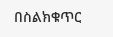በስልክቁጥር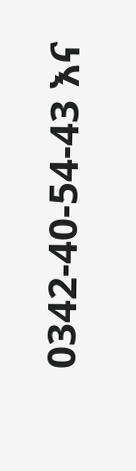0342-40-54-43 እና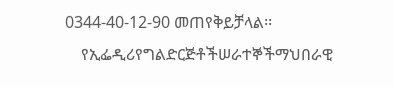0344-40-12-90 መጠየቅይቻላል፡፡
    የኢፌዲሪየግልድርጅቶችሠራተኞችማህበራዊ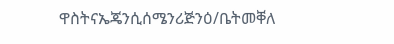ዋስትናኤጄንሲሰሜንሪጅንዕ/ቤትመቐለ